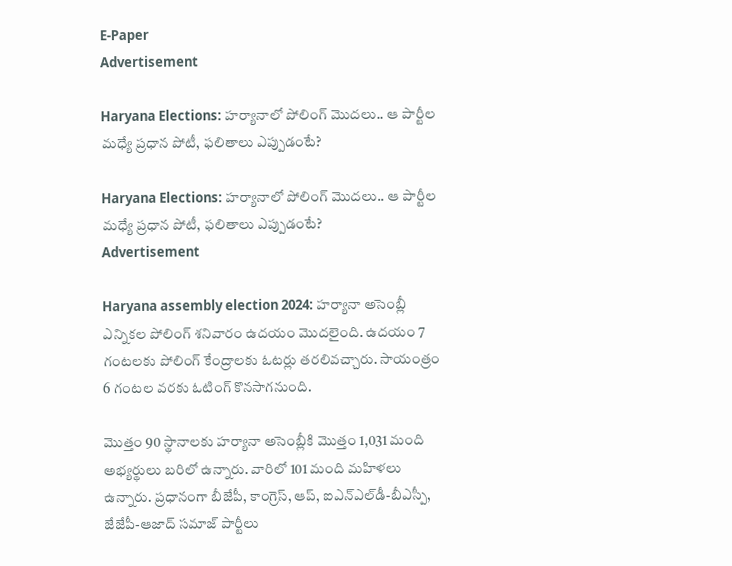E-Paper
Advertisement

Haryana Elections: హర్యానాలో పోలింగ్ మొదలు.. ఆ పార్టీల మధ్యే ప్రధాన పోటీ, ఫలితాలు ఎప్పుడంటే?

Haryana Elections: హర్యానాలో పోలింగ్ మొదలు.. ఆ పార్టీల మధ్యే ప్రధాన పోటీ, ఫలితాలు ఎప్పుడంటే?
Advertisement

Haryana assembly election 2024: హర్యానా అసెంబ్లీ ఎన్నికల పోలింగ్‌ శనివారం ఉదయం మొదలైంది. ఉదయం 7 గంటలకు పోలింగ్ కేంద్రాలకు ఓటర్లు తరలివచ్చారు. సాయంత్రం 6 గంటల వరకు ఓటింగ్ కొనసాగనుంది.

మొత్తం 90 స్థానాలకు హర్యానా అసెంబ్లీకి మొత్తం 1,031 మంది అభ్యర్థులు బరిలో ఉన్నారు. వారిలో 101 మంది మహిళలు ఉన్నారు. ప్రధానంగా బీజేపీ, కాంగ్రెస్, ఆప్, ఐఎన్‌ఎల్‌డీ-బీఎస్పీ, జేజేపీ-ఆజాద్‌ సమాజ్‌ పార్టీలు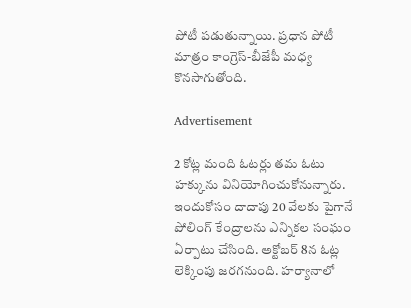పోటీ పడుతున్నాయి. ప్రధాన పోటీ మాత్రం కాంగ్రెస్-బీజేపీ మధ్య కొనసాగుతోంది.

Advertisement

2 కోట్ల మంది ఓటర్లు తమ ఓటు హక్కును వినియోగించుకోనున్నారు. ఇందుకోసం దాదాపు 20 వేలకు పైగానే పోలింగ్ కేంద్రాలను ఎన్నికల సంఘం ఏర్పాటు చేసింది. అక్టోబర్ 8న ఓట్ల లెక్కింపు జరగనుంది. హర్యానాలో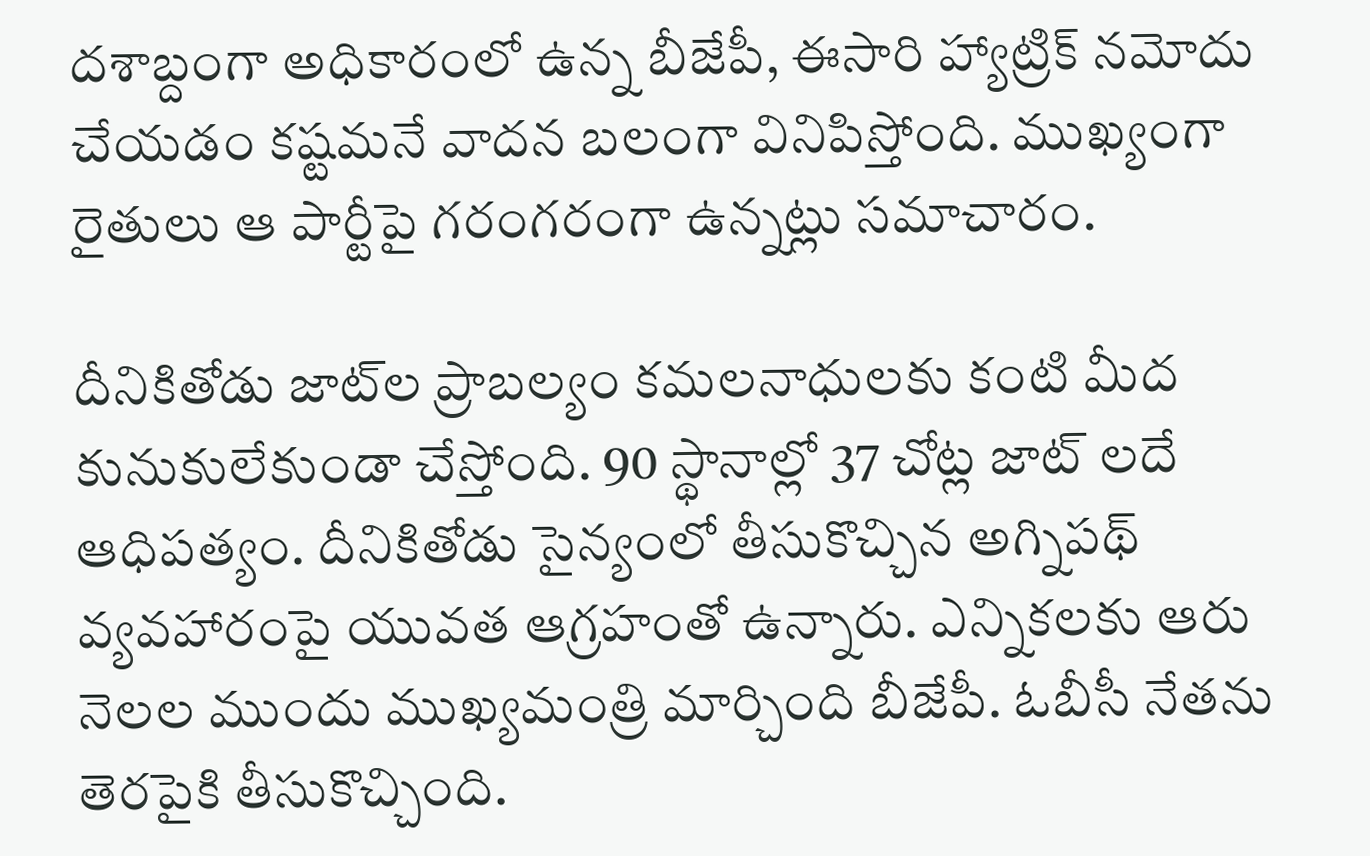దశాబ్దంగా అధికారంలో ఉన్న బీజేపీ, ఈసారి హ్యాట్రిక్ నమోదు చేయడం కష్టమనే వాదన బలంగా వినిపిస్తోంది. ముఖ్యంగా రైతులు ఆ పార్టీపై గరంగరంగా ఉన్నట్లు సమాచారం.

దీనికితోడు జాట్‌ల ప్రాబల్యం కమలనాధులకు కంటి మీద కునుకులేకుండా చేస్తోంది. 90 స్థానాల్లో 37 చోట్ల జాట్ లదే ఆధిపత్యం. దీనికితోడు సైన్యంలో తీసుకొచ్చిన అగ్నిపథ్ వ్యవహారంపై యువత ఆగ్రహంతో ఉన్నారు. ఎన్నికలకు ఆరు నెలల ముందు ముఖ్యమంత్రి మార్చింది బీజేపీ. ఓబీసీ నేతను తెరపైకి తీసుకొచ్చింది.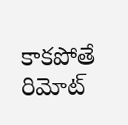కాకపోతే రిమోట్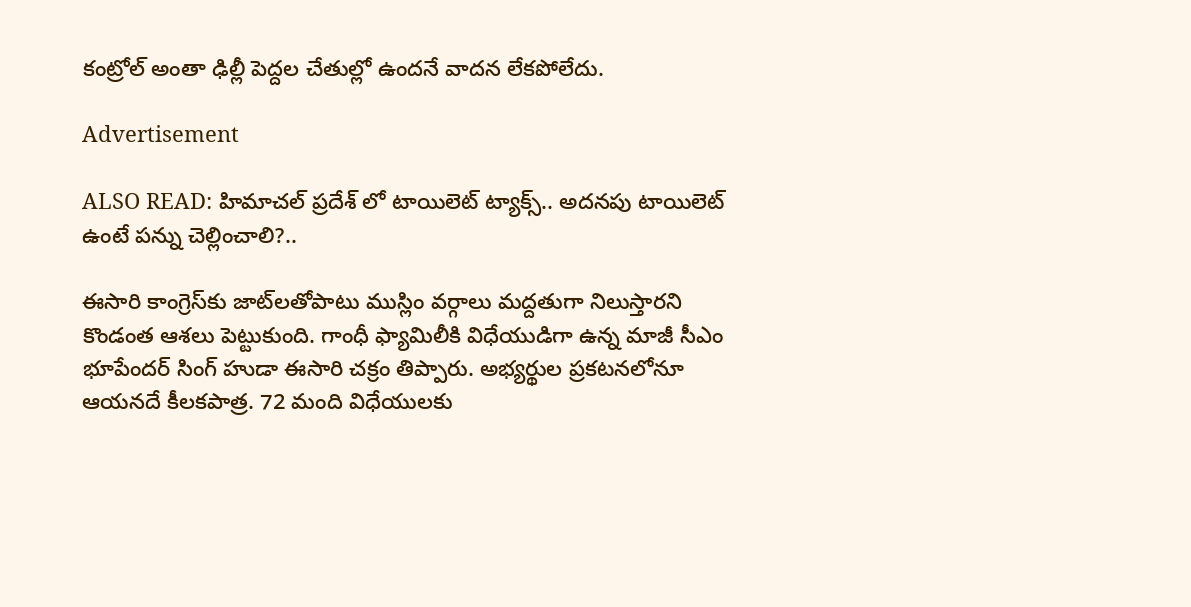కంట్రోల్ అంతా ఢిల్లీ పెద్దల చేతుల్లో ఉందనే వాదన లేకపోలేదు.

Advertisement

ALSO READ: హిమాచల్ ప్రదేశ్ లో టాయిలెట్ ట్యాక్స్.. అదనపు టాయిలెట్ ఉంటే పన్ను చెల్లించాలి?..

ఈసారి కాంగ్రెస్‌కు జాట్‌లతోపాటు ముస్లిం వర్గాలు మద్దతుగా నిలుస్తారని కొండంత ఆశలు పెట్టుకుంది. గాంధీ ఫ్యామిలీకి విధేయుడిగా ఉన్న మాజీ సీఎం భూపేందర్ సింగ్ హుడా ఈసారి చక్రం తిప్పారు. అభ్యర్థుల ప్రకటనలోనూ ఆయనదే కీలకపాత్ర. 72 మంది విధేయులకు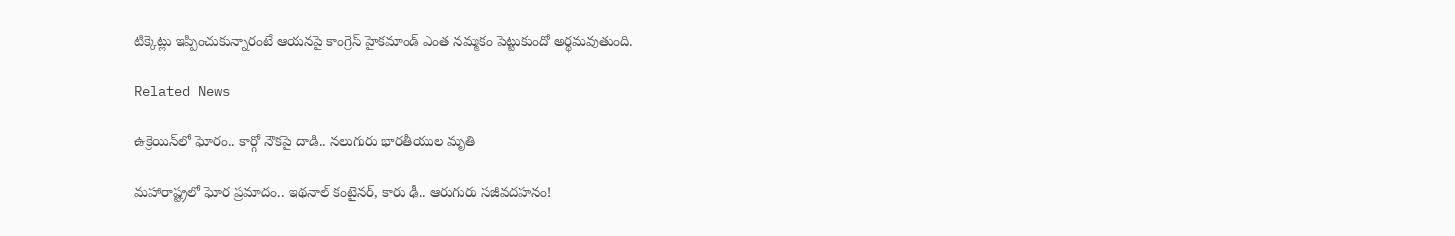టిక్కెట్లు ఇప్పించుకున్నారంటే ఆయనపై కాంగ్రెస్ హైకమాండ్ ఎంత నమ్మకం పెట్టుకుందో అర్థమవుతుంది.

Related News

ఉక్రెయిన్‌లో ఘోరం.. కార్గో నౌకపై దాడి.. నలుగురు భారతీయుల మృతి

మహారాష్ట్రలో ఘోర ప్రమాదం.. ఇథనాల్ కంటైనర్, కారు ఢీ.. ఆరుగురు సజీవదహనం!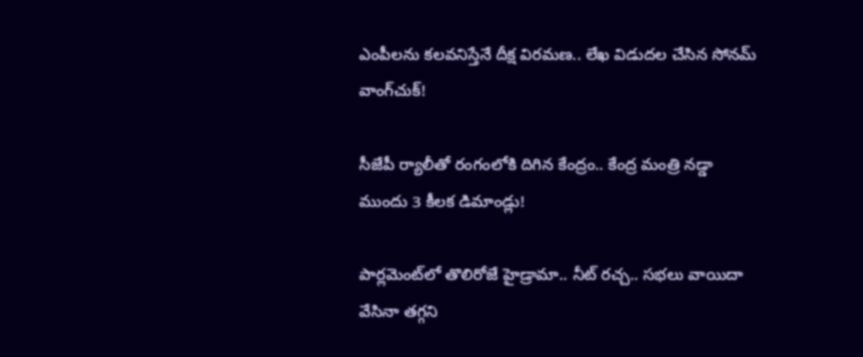ఎంపీలను కలవనిస్తేనే దీక్ష విరమణ.. లేఖ విడుదల చేసిన సోనమ్ వాంగ్‌చుక్!

సీజేపీ ర్యాలీతో రంగంలోకి దిగిన కేంద్రం.. కేంద్ర మంత్రి నడ్డా ముందు 3 కీలక డిమాండ్లు!

పార్లమెంట్‌లో తొలిరోజే హైడ్రామా.. నీట్ రచ్చ.. సభలు వాయిదా వేసినా తగ్గని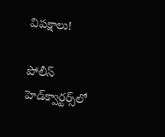విపక్షాలు!

పోలీస్ హెడ్‌క్వార్టర్స్‌లో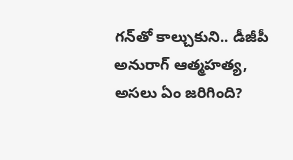గన్‌తో కాల్చుకుని.. డీజీపీ అనురాగ్‌ ఆత్మహత్య, అసలు ఏం జరిగింది?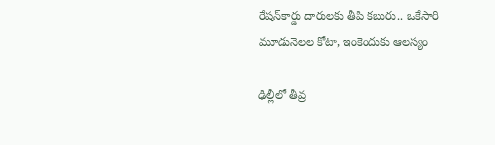రేషన్‌కార్డు దారులకు తీపి కబురు.. ఒకేసారి మూడునెలల కోటా, ఇంకెందుకు ఆలస్యం

ఢిల్లీలో తీవ్ర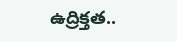ఉద్రిక్తత..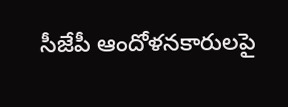సీజేపీ ఆందోళనకారులపై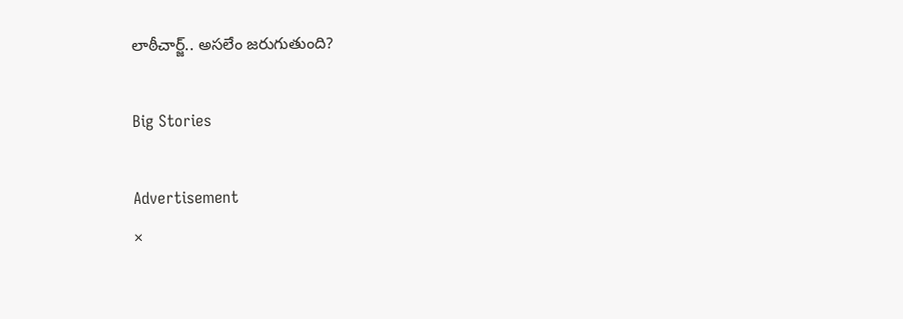లాఠీచార్జ్.. అసలేం జరుగుతుంది?

Big Stories

Advertisement
×